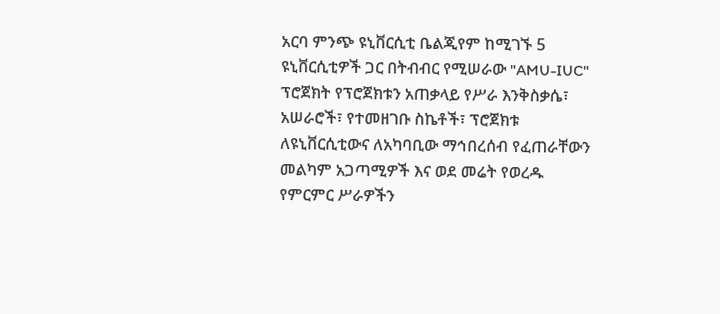አርባ ምንጭ ዩኒቨርሲቲ ቤልጂየም ከሚገኙ 5 ዩኒቨርሲቲዎች ጋር በትብብር የሚሠራው "AMU-IUC" ፕሮጀክት የፕሮጀክቱን አጠቃላይ የሥራ እንቅስቃሴ፣ አሠራሮች፣ የተመዘገቡ ስኬቶች፣ ፕሮጀክቱ ለዩኒቨርሲቲውና ለአካባቢው ማኅበረሰብ የፈጠራቸውን መልካም አጋጣሚዎች እና ወደ መሬት የወረዱ የምርምር ሥራዎችን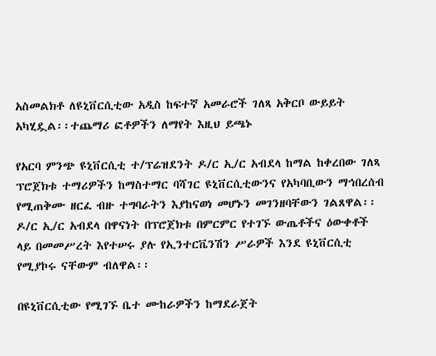አስመልክቶ ለዩኒቨርሲቲው አዲስ ከፍተኛ አመራሮች ገለጻ አቅርቦ ውይይት አካሂዷል፡፡ተጨማሪ ፎቶዎችን ለማየት እዚህ ይጫኑ

የአርባ ምንጭ ዩኒቨርሲቲ ተ/ፕሬዝደንት ዶ/ር ኢ/ር አብደላ ከማል ከቀረበው ገለጻ ፕሮጀክቱ ተማሪዎችን ከማስተማር ባሻገር ዩኒቨርሲቲውንና የአካባቢውን ማኅበረሰብ የሚጠቅሙ ዘርፈ ብዙ ተግባራትን እያከናወነ መሆኑን መገንዘባቸውን ገልጸዋል፡፡ ዶ/ር ኢ/ር አብደላ በዋናነት በፕሮጀክቱ በምርምር የተገኙ ውጤቶችና ዕውቀቶች ላይ በመመሥረት እየተሠሩ ያሉ የኢንተርቬንሽን ሥራዎች እንደ ዩኒቨርሲቲ የሚያኮሩ ናቸውም ብለዋል፡፡

በዩኒቨርሲቲው የሚገኙ ቤተ ሙከራዎችን ከማደራጀት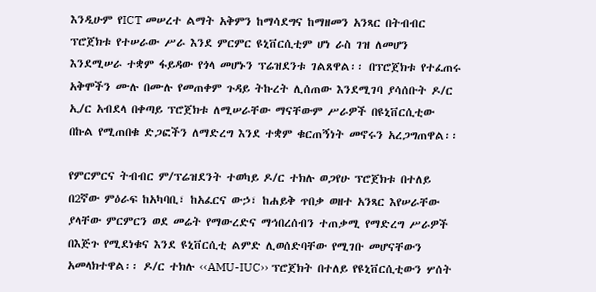እንዲሁም የICT መሠረተ ልማት አቅምን ከማሳደግና ከማዘመን አንጻር በትብብር ፕሮጀክቱ የተሠራው ሥራ እንደ ምርምር ዩኒቨርሲቲም ሆነ ራስ ገዝ ለመሆን እንደሚሠራ ተቋም ፋይዳው የጎላ መሆኑን ፕሬዝደንቱ ገልጸዋል፡፡ በፕሮጀክቱ የተፈጠሩ አቅሞችን ሙሉ በሙሉ የመጠቀም ጉዳይ ትኩረት ሊሰጠው እንደሚገባ ያሳሰቡት ዶ/ር ኢ/ር አብደላ በቀጣይ ፕሮጀክቱ ለሚሠራቸው ማናቸውም ሥራዎች በዩኒቨርሲቲው በኩል የሚጠበቁ ድጋፎችን ለማድረግ እንደ ተቋም ቁርጠኝነት መኖሩን አረጋግጠዋል፡፡

የምርምርና ትብብር ም/ፕሬዝደንት ተወካይ ዶ/ር ተክሉ ወጋየሁ ፕሮጀክቱ በተለይ በ2ኛው ምዕራፍ ከአካባቢ፣ ከአፈርና ውኃ፣ ከሐይቅ ጥበቃ ወዘተ አንጻር እየሠራቸው ያላቸው ምርምርን ወደ መሬት የማውረድና ማኅበረሰብን ተጠቃሚ የማድረግ ሥራዎች በእጅጉ የሚደነቁና እንደ ዩኒቨርሲቲ ልምድ ሊወሰድባቸው የሚገቡ መሆናቸውን አመላክተዋል፡፡ ዶ/ር ተክሉ ‹‹AMU-IUC›› ፕሮጀክት በተለይ የዩኒቨርሲቲውን ሦሰት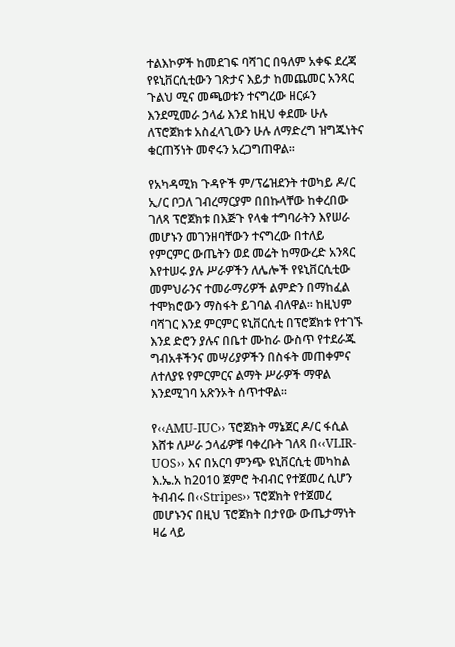ተልእኮዎች ከመደገፍ ባሻገር በዓለም አቀፍ ደረጃ የዩኒቨርሲቲውን ገጽታና እይታ ከመጨመር አንጻር ጉልህ ሚና መጫወቱን ተናግረው ዘርፉን እንደሚመራ ኃላፊ እንደ ከዚህ ቀደሙ ሁሉ ለፕሮጀክቱ አስፈላጊውን ሁሉ ለማድረግ ዝግጁነትና ቁርጠኝነት መኖሩን አረጋግጠዋል፡፡

የአካዳሚክ ጉዳዮች ም/ፕሬዝደንት ተወካይ ዶ/ር ኢ/ር ቦጋለ ገብረማርያም በበኩላቸው ከቀረበው ገለጻ ፕሮጀክቱ በእጅጉ የላቁ ተግባራትን እየሠራ መሆኑን መገንዘባቸውን ተናግረው በተለይ የምርምር ውጤትን ወደ መሬት ከማውረድ አንጻር እየተሠሩ ያሉ ሥራዎችን ለሌሎች የዩኒቨርሲቲው መምህራንና ተመራማሪዎች ልምድን በማከፈል ተሞክሮውን ማስፋት ይገባል ብለዋል፡፡ ከዚህም ባሻገር እንደ ምርምር ዩኒቨርሲቲ በፕሮጀክቱ የተገኙ እንደ ድሮን ያሉና በቤተ ሙከራ ውስጥ የተደራጁ ግብአቶችንና መሣሪያዎችን በስፋት መጠቀምና ለተለያዩ የምርምርና ልማት ሥራዎች ማዋል እንደሚገባ አጽንኦት ሰጥተዋል፡፡

የ‹‹AMU-IUC›› ፕሮጀክት ማኔጀር ዶ/ር ፋሲል እሸቱ ለሥራ ኃላፊዎቹ ባቀረቡት ገለጻ በ‹‹VLIR-UOS›› እና በአርባ ምንጭ ዩኒቨርሲቲ መካከል እ.ኤ.አ ከ2010 ጀምሮ ትብብር የተጀመረ ሲሆን ትብብሩ በ‹‹Stripes›› ፕሮጀክት የተጀመረ መሆኑንና በዚህ ፕሮጀክት በታየው ውጤታማነት ዛሬ ላይ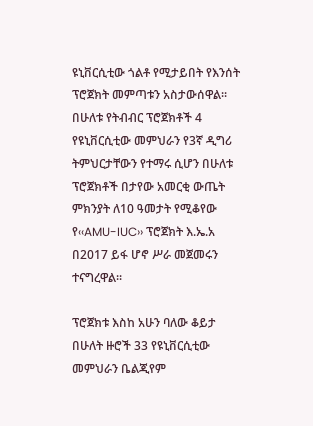ዩኒቨርሲቲው ጎልቶ የሚታይበት የእንሰት ፕሮጀክት መምጣቱን አስታውሰዋል፡፡ በሁለቱ የትብብር ፕሮጀክቶች 4 የዩኒቨርሲቲው መምህራን የ3ኛ ዲግሪ ትምህርታቸውን የተማሩ ሲሆን በሁለቱ ፕሮጀክቶች በታየው አመርቂ ውጤት ምክንያት ለ10 ዓመታት የሚቆየው የ‹‹AMU-IUC›› ፕሮጀክት እ.ኤ.አ በ2017 ይፋ ሆኖ ሥራ መጀመሩን ተናግረዋል፡፡

ፕሮጀክቱ እስከ አሁን ባለው ቆይታ በሁለት ዙሮች 33 የዩኒቨርሲቲው መምህራን ቤልጂየም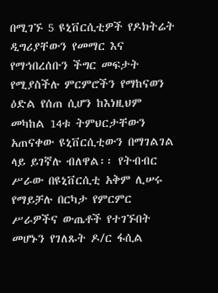በሚገኙ 5 ዩኒቨርሲቲዎች የዶክትሬት ዲግሪያቸውን የመማር እና የማኅበረሰቡን ችግር መፍታት የሚያስችሉ ምርምሮችን የማከናወን ዕድል የሰጠ ሲሆን ከእነዚህም መካከል 14ቱ ትምህርታቸውን አጠናቀው ዩኒቨርሲቲውን በማገልገል ላይ ይገኛሉ ብለዋል፡፡ የትብብር ሥራው በዩኒቨርሲቲ አቅም ሊሠሩ የማይቻሉ በርካታ የምርምር ሥራዎችና ውጤቶች የተገኙበት መሆኑን የገለጹት ዶ/ር ፋሲል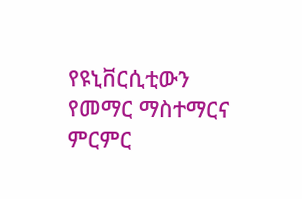የዩኒቨርሲቲውን የመማር ማስተማርና ምርምር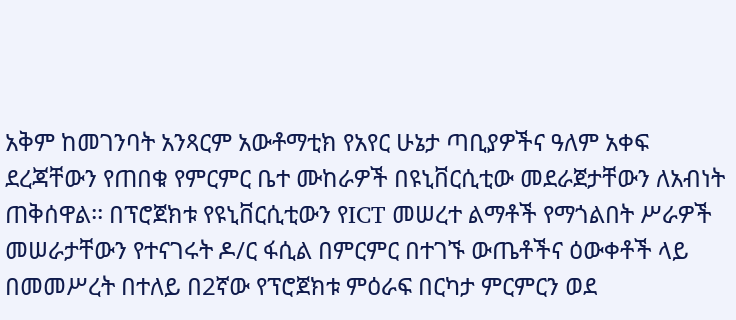አቅም ከመገንባት አንጻርም አውቶማቲክ የአየር ሁኔታ ጣቢያዎችና ዓለም አቀፍ ደረጃቸውን የጠበቁ የምርምር ቤተ ሙከራዎች በዩኒቨርሲቲው መደራጀታቸውን ለአብነት ጠቅሰዋል፡፡ በፕሮጀክቱ የዩኒቨርሲቲውን የICT መሠረተ ልማቶች የማጎልበት ሥራዎች መሠራታቸውን የተናገሩት ዶ/ር ፋሲል በምርምር በተገኙ ውጤቶችና ዕውቀቶች ላይ በመመሥረት በተለይ በ2ኛው የፕሮጀክቱ ምዕራፍ በርካታ ምርምርን ወደ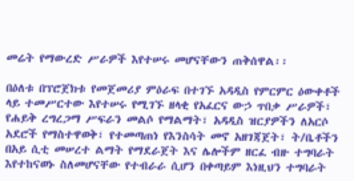መሬት የማውረድ ሥራዎች እየተሠሩ መሆናቸውን ጠቅሰዋል፡፡

በዕለቱ በፕሮጀክቱ የመጀመሪያ ምዕራፍ በተገኙ አዳዲስ የምርምር ዕውቀቶች ላይ ተመሥርተው እየተሠሩ የሚገኙ ዘላቂ የአፈርና ውኃ ጥበቃ ሥራዎች፣ የሐይቅ ረግረጋማ ሥፍራን መልሶ የማልማት፣ አዳዲስ ዝርያዎችን ለአርሶ አደሮች የማስተዋወቅ፣ የተመጣጠነ የእንስሳት መኖ አዘገጃጀት፣ ት/ቤቶችን በአይ ሲቲ መሠረተ ልማት የማደራጀት እና ሌሎችም ዘርፈ ብዙ ተግባራት እየተከናወኑ ስለመሆናቸው የተብራራ ሲሆን በቀጣይም እነዚህን ተግባራት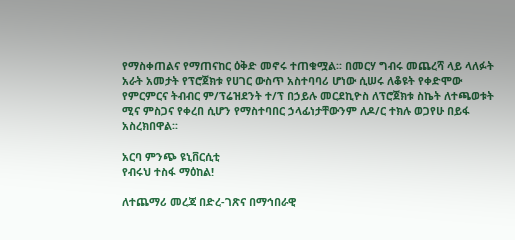የማስቀጠልና የማጠናከር ዕቅድ መኖሩ ተጠቁሟል፡፡ በመርሃ ግብሩ መጨረሻ ላይ ላለፉት አራት አመታት የፕሮጀክቱ የሀገር ውስጥ አስተባባሪ ሆነው ሲሠሩ ለቆዩት የቀድሞው የምርምርና ትብብር ም/ፕሬዝደንት ተ/ፕ በኃይሉ መርደኪዮስ ለፕሮጀክቱ ስኬት ለተጫወቱት ሚና ምስጋና የቀረበ ሲሆን የማስተባበር ኃላፊነታቸውንም ለዶ/ር ተክሉ ወጋየሁ በይፋ አስረክበዋል፡፡

አርባ ምንጭ ዩኒቨርሲቲ
የብሩህ ተስፋ ማዕከል!

ለተጨማሪ መረጃ በድረ-ገጽና በማኅበራዊ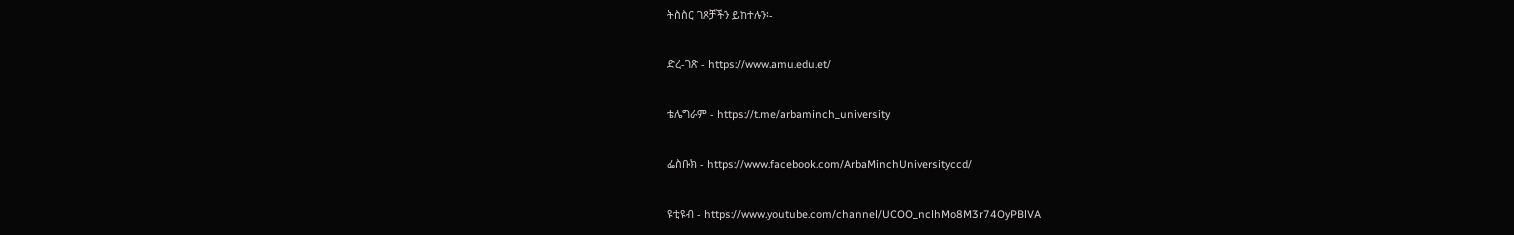ትስስር ገጾቻችን ይከተሉን፡-

ድረ-ገጽ - https://www.amu.edu.et/

ቴሌግራም - https://t.me/arbaminch_university

ፌስቡክ - https://www.facebook.com/ArbaMinchUniversityccd/

ዩቲዩብ - https://www.youtube.com/channel/UCOO_nclhMo8M3r74OyPBlVA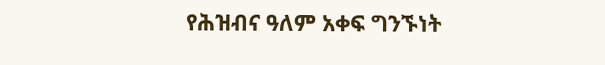የሕዝብና ዓለም አቀፍ ግንኙነት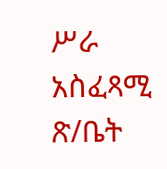ሥራ አስፈጻሚ ጽ/ቤት